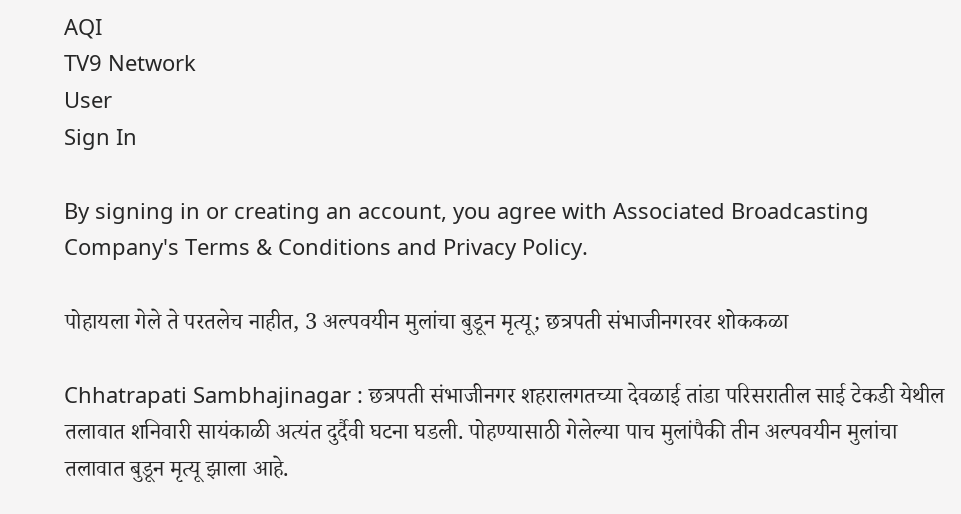AQI
TV9 Network
User
Sign In

By signing in or creating an account, you agree with Associated Broadcasting Company's Terms & Conditions and Privacy Policy.

पोहायला गेले ते परतलेच नाहीत, 3 अल्पवयीन मुलांचा बुडून मृत्यू; छत्रपती संभाजीनगरवर शोककळा

Chhatrapati Sambhajinagar : छत्रपती संभाजीनगर शहरालगतच्या देवळाई तांडा परिसरातील साई टेकडी येथील तलावात शनिवारी सायंकाळी अत्यंत दुर्दैवी घटना घडली. पोहण्यासाठी गेलेल्या पाच मुलांपैकी तीन अल्पवयीन मुलांचा तलावात बुडून मृत्यू झाला आहे.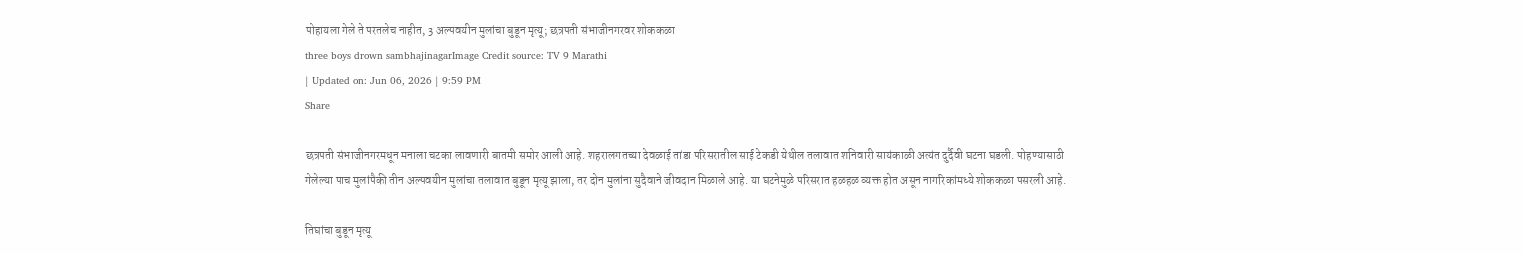पोहायला गेले ते परतलेच नाहीत, 3 अल्पवयीन मुलांचा बुडून मृत्यू; छत्रपती संभाजीनगरवर शोककळा
three boys drown sambhajinagarImage Credit source: TV 9 Marathi
| Updated on: Jun 06, 2026 | 9:59 PM
Share

छत्रपती संभाजीनगरमधून मनाला चटका लावणारी बातमी समोर आली आहे. शहरालगतच्या देवळाई तांडा परिसरातील साई टेकडी येथील तलावात शनिवारी सायंकाळी अत्यंत दुर्दैवी घटना घडली. पोहण्यासाठी गेलेल्या पाच मुलांपैकी तीन अल्पवयीन मुलांचा तलावात बुडून मृत्यू झाला, तर दोन मुलांना सुदैवाने जीवदान मिळाले आहे. या घटनेमुळे परिसरात हळहळ व्यक्त होत असून नागरिकांमध्ये शोककळा पसरली आहे.

तिघांचा बुडून मृत्यू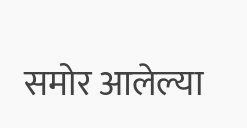समोर आलेल्या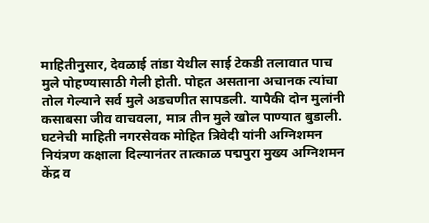माहितीनुसार, देवळाई तांडा येथील साई टेकडी तलावात पाच मुले पोहण्यासाठी गेली होती. पोहत असताना अचानक त्यांचा तोल गेल्याने सर्व मुले अडचणीत सापडली. यापैकी दोन मुलांनी कसाबसा जीव वाचवला, मात्र तीन मुले खोल पाण्यात बुडाली. घटनेची माहिती नगरसेवक मोहित त्रिवेदी यांनी अग्निशमन नियंत्रण कक्षाला दिल्यानंतर तात्काळ पद्मपुरा मुख्य अग्निशमन केंद्र व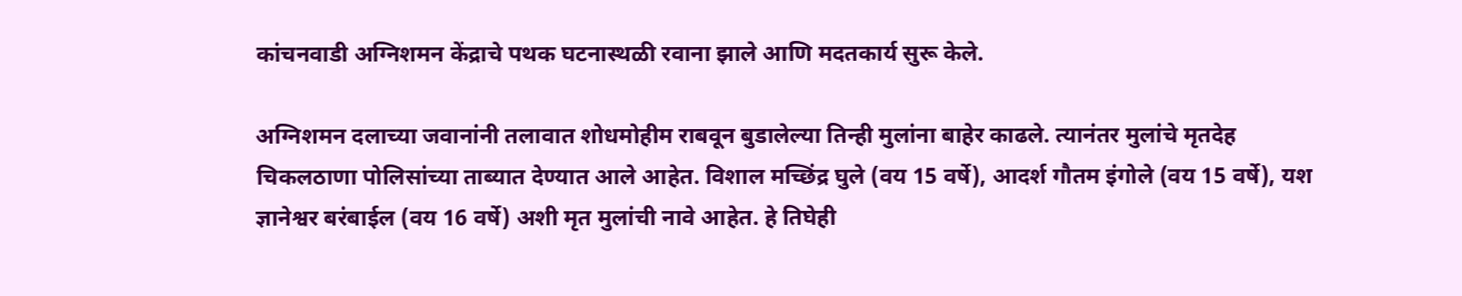कांचनवाडी अग्निशमन केंद्राचे पथक घटनास्थळी रवाना झाले आणि मदतकार्य सुरू केले.

अग्निशमन दलाच्या जवानांनी तलावात शोधमोहीम राबवून बुडालेल्या तिन्ही मुलांना बाहेर काढले. त्यानंतर मुलांचे मृतदेह चिकलठाणा पोलिसांच्या ताब्यात देण्यात आले आहेत. विशाल मच्छिंद्र घुले (वय 15 वर्षे), आदर्श गौतम इंगोले (वय 15 वर्षे), यश ज्ञानेश्वर बरंबाईल (वय 16 वर्षे) अशी मृत मुलांची नावे आहेत. हे तिघेही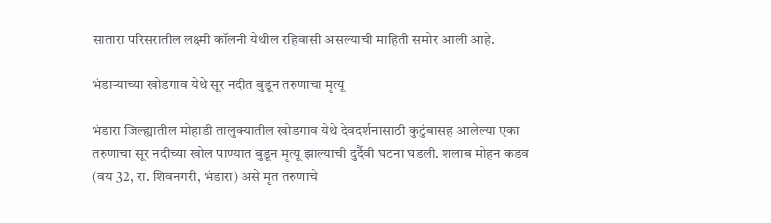सातारा परिसरातील लक्ष्मी कॉलनी येथील रहिवासी असल्याची माहिती समोर आली आहे.

भंडाऱ्याच्या खोडगाव येथे सूर नदीत बुडून तरुणाचा मृत्यू

भंडारा जिल्ह्यातील मोहाडी तालुक्यातील खोडगाव येथे देवदर्शनासाठी कुटुंबासह आलेल्या एका तरुणाचा सूर नदीच्या खोल पाण्यात बुडून मृत्यू झाल्याची दुर्दैवी घटना घडली. शलाब मोहन कडव (वय 32, रा. शिवनगरी, भंडारा) असे मृत तरुणाचे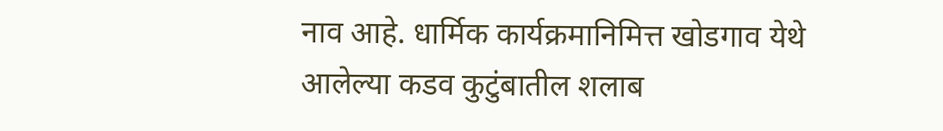नाव आहे. धार्मिक कार्यक्रमानिमित्त खोडगाव येथे आलेल्या कडव कुटुंबातील शलाब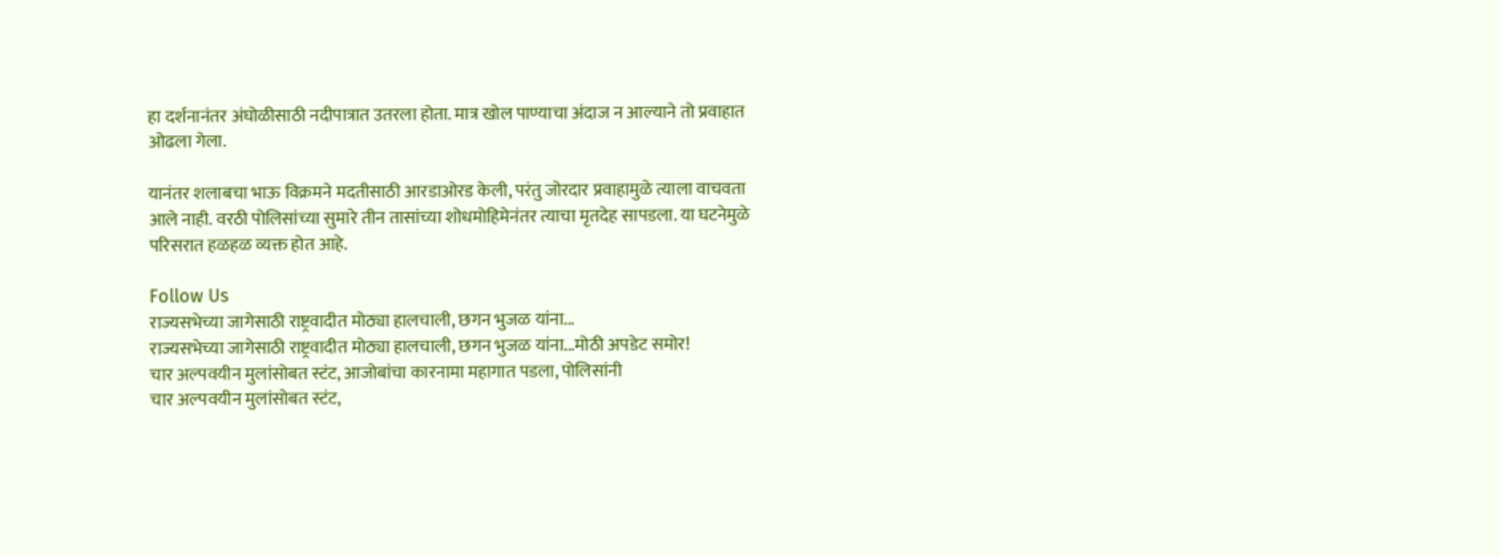हा दर्शनानंतर अंघोळीसाठी नदीपात्रात उतरला होता. मात्र खोल पाण्याचा अंदाज न आल्याने तो प्रवाहात ओढला गेला.

यानंतर शलाबचा भाऊ विक्रमने मदतीसाठी आरडाओरड केली, परंतु जोरदार प्रवाहामुळे त्याला वाचवता आले नाही. वरठी पोलिसांच्या सुमारे तीन तासांच्या शोधमोहिमेनंतर त्याचा मृतदेह सापडला. या घटनेमुळे परिसरात हळहळ व्यक्त होत आहे.

Follow Us
राज्यसभेच्या जागेसाठी राष्ट्रवादीत मोठ्या हालचाली, छगन भुजळ यांना...
राज्यसभेच्या जागेसाठी राष्ट्रवादीत मोठ्या हालचाली, छगन भुजळ यांना...मोठी अपडेट समोर!
चार अल्पवयीन मुलांसोबत स्टंट, आजोबांचा कारनामा महागात पडला, पोलिसांनी
चार अल्पवयीन मुलांसोबत स्टंट,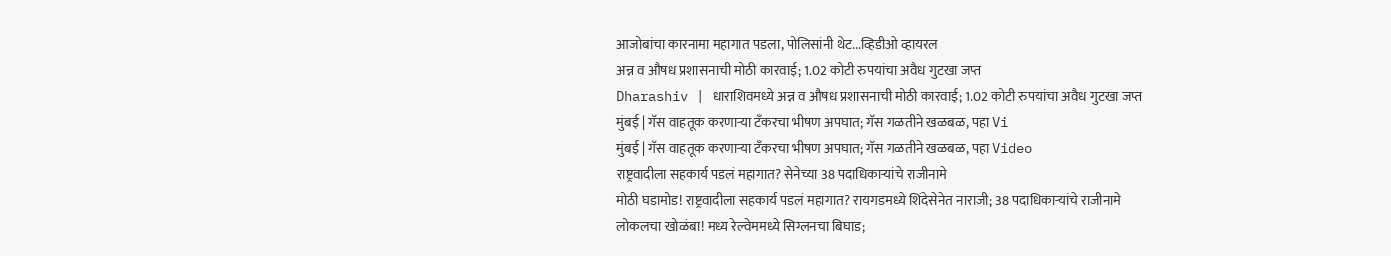आजोबांचा कारनामा महागात पडला, पोलिसांनी थेट...व्हिडीओ व्हायरल
अन्न व औषध प्रशासनाची मोठी कारवाई; 1.02 कोटी रुपयांचा अवैध गुटखा जप्त
Dharashiv | धाराशिवमध्ये अन्न व औषध प्रशासनाची मोठी कारवाई; 1.02 कोटी रुपयांचा अवैध गुटखा जप्त
मुंबई | गॅस वाहतूक करणाऱ्या टँकरचा भीषण अपघात; गॅस गळतीने खळबळ, पहा Vi
मुंबई | गॅस वाहतूक करणाऱ्या टँकरचा भीषण अपघात; गॅस गळतीने खळबळ, पहा Video
राष्ट्रवादीला सहकार्य पडलं महागात? सेनेच्या 38 पदाधिकाऱ्यांचे राजीनामे
मोठी घडामोड! राष्ट्रवादीला सहकार्य पडलं महागात? रायगडमध्ये शिंदेसेनेत नाराजी; 38 पदाधिकाऱ्यांचे राजीनामे
लोकलचा खोळंबा! मध्य रेल्वेममध्ये सिग्लनचा बिघाड;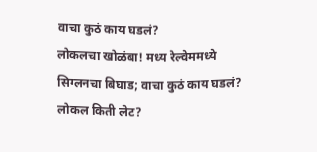वाचा कुठं काय घडलं?
लोकलचा खोळंबा! मध्य रेल्वेममध्ये सिग्लनचा बिघाड; वाचा कुठं काय घडलं? लोकल किती लेट?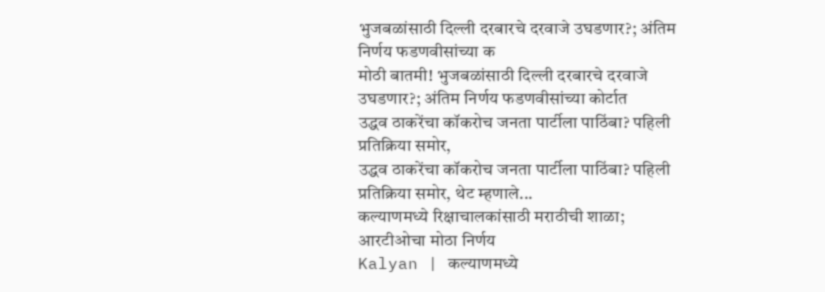भुजबळांसाठी दिल्ली दरबारचे दरवाजे उघडणार?; अंतिम निर्णय फडणवीसांच्या क
मोठी बातमी! भुजबळांसाठी दिल्ली दरबारचे दरवाजे उघडणार?; अंतिम निर्णय फडणवीसांच्या कोर्टात
उद्धव ठाकरेंचा कॉकरोच जनता पार्टीला पाठिंबा? पहिली प्रतिक्रिया समोर,
उद्धव ठाकरेंचा कॉकरोच जनता पार्टीला पाठिंबा? पहिली प्रतिक्रिया समोर, थेट म्हणाले...
कल्याणमध्ये रिक्षाचालकांसाठी मराठीची शाळा; आरटीओचा मोठा निर्णय
Kalyan | कल्याणमध्ये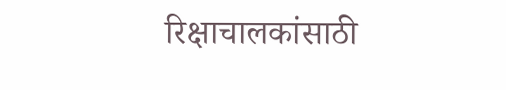रिक्षाचालकांसाठी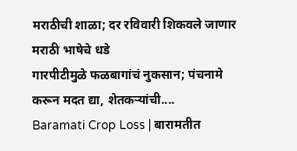मराठीची शाळा; दर रविवारी शिकवले जाणार मराठी भाषेचे धडे
गारपीटीमुळे फळबागांचं नुकसान; पंचनामे करून मदत द्या, शेतकऱ्यांची....
Baramati Crop Loss | बारामतीत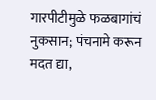गारपीटीमुळे फळबागांचं नुकसान; पंचनामे करून मदत द्या,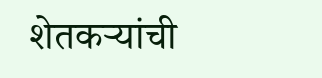शेतकऱ्यांची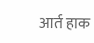आर्त हाक